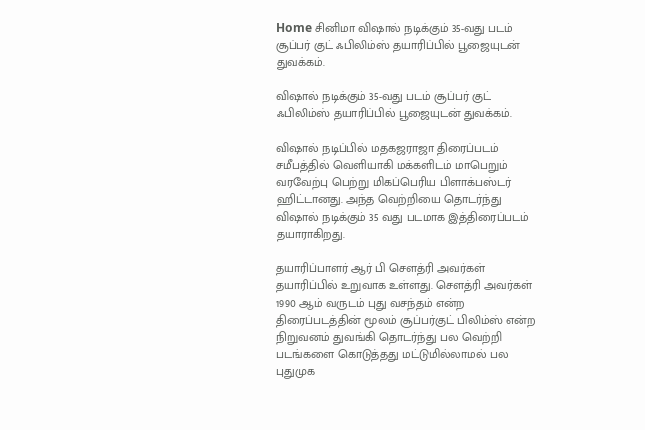Home சினிமா விஷால் நடிக்கும் 35-வது படம் சூப்பர் குட் ஃபிலிம்ஸ் தயாரிப்பில் பூஜையுடன் துவக்கம்.

விஷால் நடிக்கும் 35-வது படம் சூப்பர் குட் ஃபிலிம்ஸ் தயாரிப்பில் பூஜையுடன் துவக்கம்.

விஷால் நடிப்பில் மதகஜராஜா திரைப்படம் சமீபத்தில் வெளியாகி மக்களிடம் மாபெறும் வரவேற்பு பெற்று மிகப்பெரிய பிளாக்பஸ்டர் ஹிட்டானது. அந்த வெற்றியை தொடர்ந்து விஷால் நடிக்கும் 35 வது படமாக இத்திரைப்படம் தயாராகிறது.

தயாரிப்பாளர் ஆர் பி சௌத்ரி அவர்கள் தயாரிப்பில் உறுவாக உள்ளது. சௌத்ரி அவர்கள் 1990 ஆம் வருடம் புது வசந்தம் என்ற திரைப்படத்தின் மூலம் சூப்பர்குட் பிலிம்ஸ் என்ற நிறுவனம் துவங்கி தொடர்ந்து பல வெற்றி படங்களை கொடுத்தது மட்டுமில்லாமல் பல புதுமுக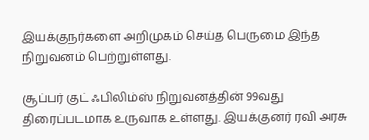இயக்குநர்களை அறிமுகம் செய்த பெருமை இந்த நிறுவனம் பெற்றுள்ளது.

சூப்பர் குட் ஃபிலிம்ஸ் நிறுவனத்தின் 99வது திரைப்படமாக உருவாக உள்ளது. இயக்குனர் ரவி அரசு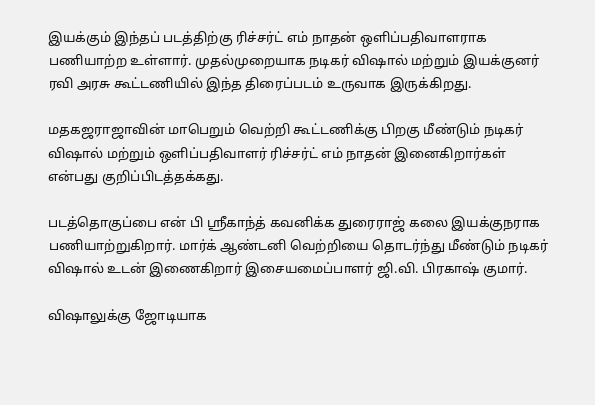இயக்கும் இந்தப் படத்திற்கு ரிச்சர்ட் எம் நாதன் ஒளிப்பதிவாளராக பணியாற்ற உள்ளார். முதல்முறையாக நடிகர் விஷால் மற்றும் இயக்குனர் ரவி அரசு கூட்டணியில் இந்த திரைப்படம் உருவாக இருக்கிறது.

மதகஜராஜாவின் மாபெறும் வெற்றி கூட்டணிக்கு பிறகு மீண்டும் நடிகர் விஷால் மற்றும் ஒளிப்பதிவாளர் ரிச்சர்ட் எம் நாதன் இனைகிறார்கள் என்பது குறிப்பிடத்தக்கது.

படத்தொகுப்பை என் பி ஶ்ரீகாந்த் கவனிக்க துரைராஜ் கலை இயக்குநராக பணியாற்றுகிறார். மார்க் ஆண்டனி வெற்றியை தொடர்ந்து மீண்டும் நடிகர் விஷால் உடன் இணைகிறார் இசையமைப்பாளர் ஜி.வி. பிரகாஷ் குமார்.

விஷாலுக்கு ஜோடியாக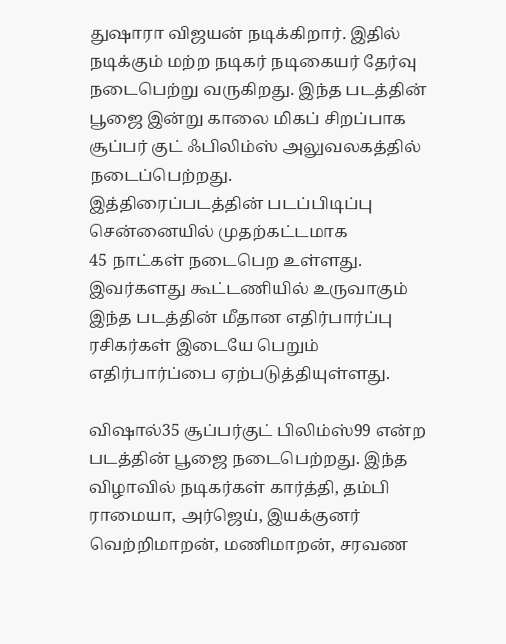துஷாரா விஜயன் நடிக்கிறார். இதில் நடிக்கும் மற்ற நடிகர் நடிகையர் தேர்வு நடைபெற்று வருகிறது. இந்த படத்தின் பூஜை இன்று காலை மிகப் சிறப்பாக சூப்பர் குட் ஃபிலிம்ஸ் அலுவலகத்தில் நடைப்பெற்றது.
இத்திரைப்படத்தின் படப்பிடிப்பு சென்னையில் முதற்கட்டமாக
45 நாட்கள் நடைபெற உள்ளது. இவர்களது கூட்டணியில் உருவாகும் இந்த படத்தின் மீதான எதிர்பார்ப்பு ரசிகர்கள் இடையே பெறும் எதிர்பார்ப்பை ஏற்படுத்தியுள்ளது.

விஷால்35 சூப்பர்குட் பிலிம்ஸ்99 என்ற படத்தின் பூஜை நடைபெற்றது. இந்த விழாவில் நடிகர்கள் கார்த்தி, தம்பி ராமையா, அர்ஜெய், இயக்குனர் வெற்றிமாறன், மணிமாறன், சரவண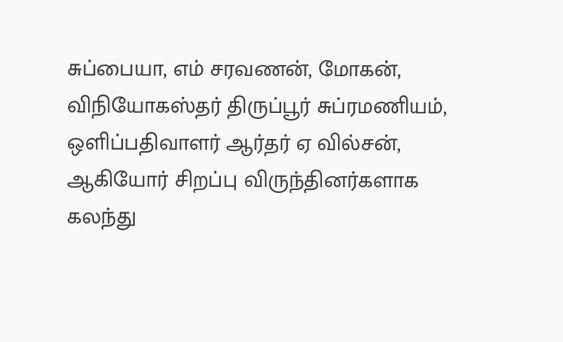சுப்பையா, எம் சரவணன், மோகன், விநியோகஸ்தர் திருப்பூர் சுப்ரமணியம், ஒளிப்பதிவாளர் ஆர்தர் ஏ வில்சன், ஆகியோர் சிறப்பு விருந்தினர்களாக கலந்து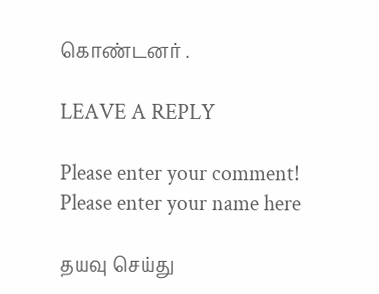கொண்டனர் .

LEAVE A REPLY

Please enter your comment!
Please enter your name here

தயவு செய்து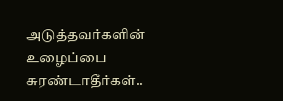அடுத்தவர்களின் உழைப்பை சுரண்டாதீர்கள்..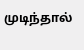முடிந்தால்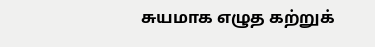சுயமாக எழுத கற்றுக்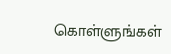கொள்ளுங்கள்